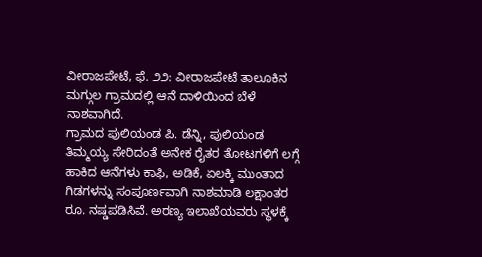ವೀರಾಜಪೇಟೆ, ಫೆ. ೨೨: ವೀರಾಜಪೇಟೆ ತಾಲೂಕಿನ ಮಗ್ಗುಲ ಗ್ರಾಮದಲ್ಲಿ ಆನೆ ದಾಳಿಯಿಂದ ಬೆಳೆ ನಾಶವಾಗಿದೆ.
ಗ್ರಾಮದ ಪುಲಿಯಂಡ ಪಿ. ಡೆನ್ನಿ, ಪುಲಿಯಂಡ ತಿಮ್ಮಯ್ಯ ಸೇರಿದಂತೆ ಅನೇಕ ರೈತರ ತೋಟಗಳಿಗೆ ಲಗ್ಗೆ ಹಾಕಿದ ಆನೆಗಳು ಕಾಫಿ, ಅಡಿಕೆ, ಏಲಕ್ಕಿ ಮುಂತಾದ ಗಿಡಗಳನ್ನು ಸಂಪೂರ್ಣವಾಗಿ ನಾಶಮಾಡಿ ಲಕ್ಷಾಂತರ ರೂ. ನಷ್ಡಪಡಿಸಿವೆ. ಅರಣ್ಯ ಇಲಾಖೆಯವರು ಸ್ಥಳಕ್ಕೆ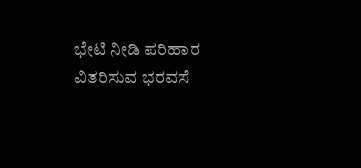ಭೇಟಿ ನೀಡಿ ಪರಿಹಾರ ವಿತರಿಸುವ ಭರವಸೆ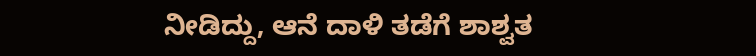ನೀಡಿದ್ದು, ಆನೆ ದಾಳಿ ತಡೆಗೆ ಶಾಶ್ವತ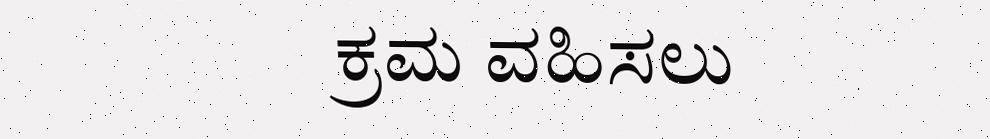ಕ್ರಮ ವಹಿಸಲು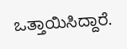ಒತ್ತಾಯಿಸಿದ್ದಾರೆ.